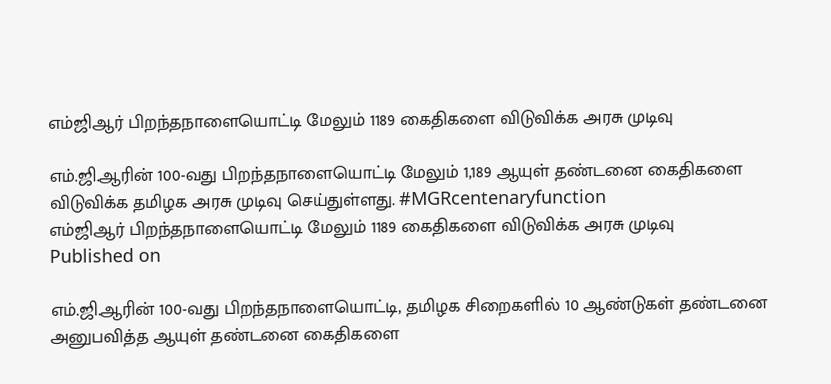எம்ஜிஆர் பிறந்தநாளையொட்டி மேலும் 1189 கைதிகளை விடுவிக்க அரசு முடிவு

எம்.ஜி.ஆரின் 100-வது பிறந்தநாளையொட்டி மேலும் 1,189 ஆயுள் தண்டனை கைதிகளை விடுவிக்க தமிழக அரசு முடிவு செய்துள்ளது. #MGRcentenaryfunction
எம்ஜிஆர் பிறந்தநாளையொட்டி மேலும் 1189 கைதிகளை விடுவிக்க அரசு முடிவு
Published on

எம்.ஜி.ஆரின் 100-வது பிறந்தநாளையொட்டி, தமிழக சிறைகளில் 10 ஆண்டுகள் தண்டனை அனுபவித்த ஆயுள் தண்டனை கைதிகளை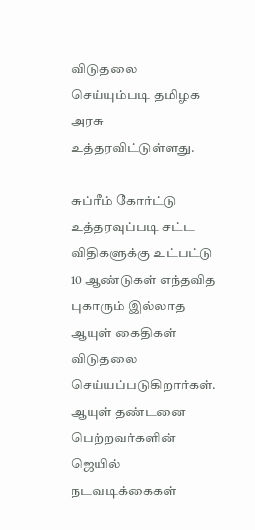விடுதலை செய்யும்படி தமிழக அரசு உத்தரவிட்டுள்ளது.

சுப்ரீம் கோர்ட்டு உத்தரவுப்படி சட்ட விதிகளுக்கு உட்பட்டு 10 ஆண்டுகள் எந்தவித புகாரும் இல்லாத ஆயுள் கைதிகள் விடுதலை செய்யப்படுகிறார்கள். ஆயுள் தண்டனை பெற்றவர்களின் ஜெயில் நடவடிக்கைகள்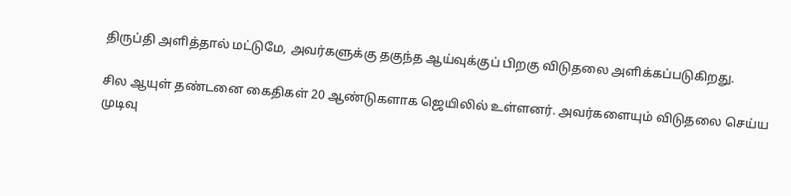திருப்தி அளித்தால் மட்டுமே, அவர்களுக்கு தகுந்த ஆய்வுக்குப் பிறகு விடுதலை அளிக்கப்படுகிறது.

சில ஆயுள் தண்டனை கைதிகள் 20 ஆண்டுகளாக ஜெயிலில் உள்ளனர். அவர்களையும் விடுதலை செய்ய முடிவு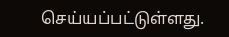செய்யப்பட்டுள்ளது.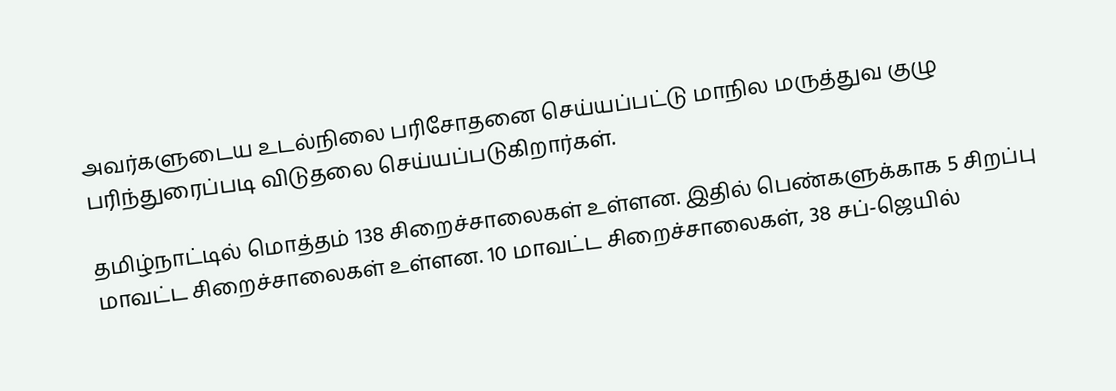அவர்களுடைய உடல்நிலை பரிசோதனை செய்யப்பட்டு மாநில மருத்துவ குழு பரிந்துரைப்படி விடுதலை செய்யப்படுகிறார்கள்.

தமிழ்நாட்டில் மொத்தம் 138 சிறைச்சாலைகள் உள்ளன. இதில் பெண்களுக்காக 5 சிறப்பு மாவட்ட சிறைச்சாலைகள் உள்ளன. 10 மாவட்ட சிறைச்சாலைகள், 38 சப்-ஜெயில்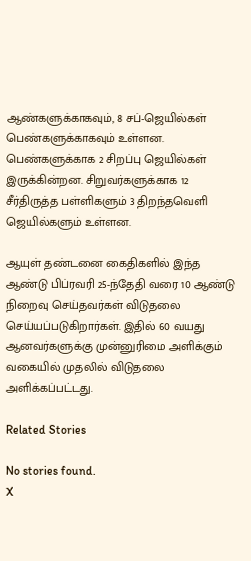ஆண்களுக்காகவும், 8 சப்-ஜெயில்கள் பெண்களுக்காகவும் உள்ளன. பெண்களுக்காக 2 சிறப்பு ஜெயில்கள் இருக்கின்றன. சிறுவர்களுக்காக 12 சீர்திருத்த பள்ளிகளும் 3 திறந்தவெளி ஜெயில்களும் உள்ளன.

ஆயுள் தண்டனை கைதிகளில் இந்த ஆண்டு பிப்ரவரி 25-ந்தேதி வரை 10 ஆண்டு நிறைவு செய்தவர்கள் விடுதலை செய்யப்படுகிறார்கள். இதில் 60 வயது ஆனவர்களுக்கு முன்னுரிமை அளிக்கும் வகையில் முதலில் விடுதலை அளிக்கப்பட்டது.

Related Stories

No stories found.
X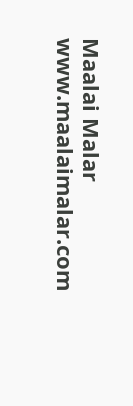Maalai Malar
www.maalaimalar.com